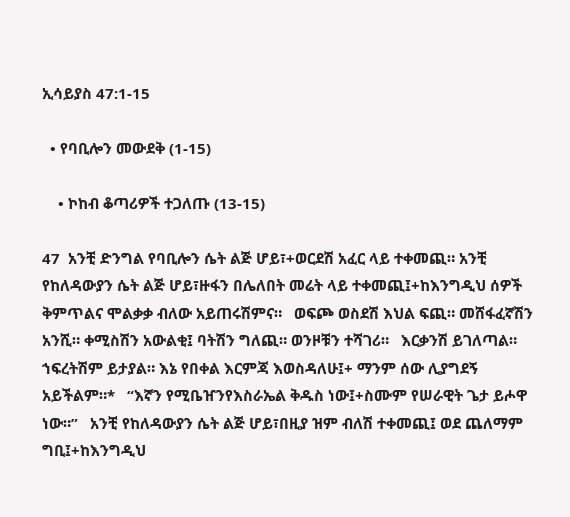ኢሳይያስ 47:1-15

  • የባቢሎን መውደቅ (1-15)

    • ኮከብ ቆጣሪዎች ተጋለጡ (13-15)

47  አንቺ ድንግል የባቢሎን ሴት ልጅ ሆይ፣+ወርደሽ አፈር ላይ ተቀመጪ። አንቺ የከለዳውያን ሴት ልጅ ሆይ፣ዙፋን በሌለበት መሬት ላይ ተቀመጪ፤+ከእንግዲህ ሰዎች ቅምጥልና ሞልቃቃ ብለው አይጠሩሽምና።   ወፍጮ ወስደሽ እህል ፍጪ። መሸፋፈኛሽን አንሺ። ቀሚስሽን አውልቂ፤ ባትሽን ግለጪ። ወንዞቹን ተሻገሪ።   እርቃንሽ ይገለጣል። ኀፍረትሽም ይታያል። እኔ የበቀል እርምጃ እወስዳለሁ፤+ ማንም ሰው ሊያግደኝ አይችልም።*   “እኛን የሚቤዠንየእስራኤል ቅዱስ ነው፤+ስሙም የሠራዊት ጌታ ይሖዋ ነው።”   አንቺ የከለዳውያን ሴት ልጅ ሆይ፣በዚያ ዝም ብለሽ ተቀመጪ፤ ወደ ጨለማም ግቢ፤+ከእንግዲህ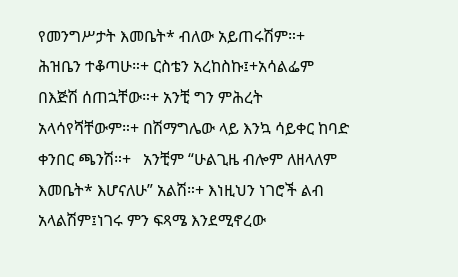የመንግሥታት እመቤት* ብለው አይጠሩሽም።+   ሕዝቤን ተቆጣሁ።+ ርስቴን አረከስኩ፤+አሳልፌም በእጅሽ ሰጠኋቸው።+ አንቺ ግን ምሕረት አላሳየሻቸውም።+ በሽማግሌው ላይ እንኳ ሳይቀር ከባድ ቀንበር ጫንሽ።+   አንቺም “ሁልጊዜ ብሎም ለዘላለም እመቤት* እሆናለሁ” አልሽ።+ እነዚህን ነገሮች ልብ አላልሽም፤ነገሩ ምን ፍጻሜ እንደሚኖረው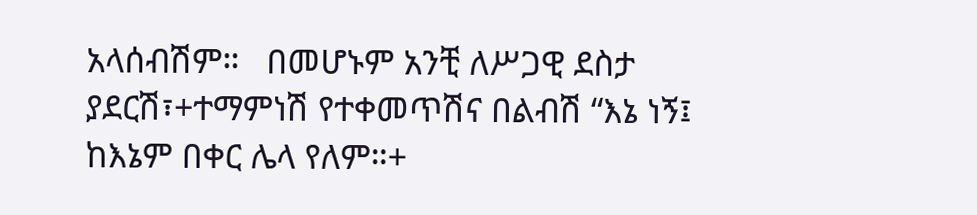አላሰብሽም።   በመሆኑም አንቺ ለሥጋዊ ደስታ ያደርሽ፣+ተማምነሽ የተቀመጥሽና በልብሽ “እኔ ነኝ፤ ከእኔም በቀር ሌላ የለም።+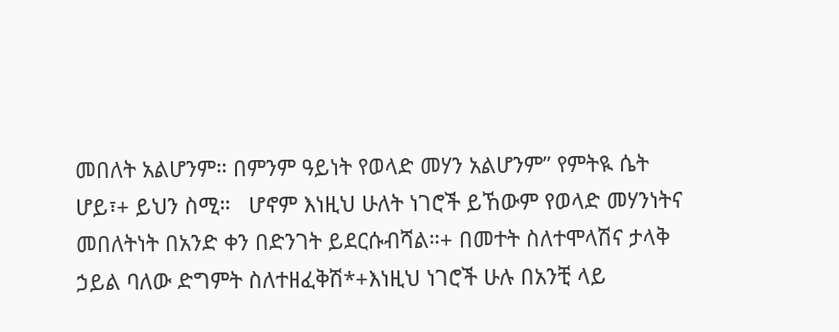መበለት አልሆንም። በምንም ዓይነት የወላድ መሃን አልሆንም” የምትዪ ሴት ሆይ፣+ ይህን ስሚ።   ሆኖም እነዚህ ሁለት ነገሮች ይኸውም የወላድ መሃንነትና መበለትነት በአንድ ቀን በድንገት ይደርሱብሻል።+ በመተት ስለተሞላሽና ታላቅ ኃይል ባለው ድግምት ስለተዘፈቅሽ*+እነዚህ ነገሮች ሁሉ በአንቺ ላይ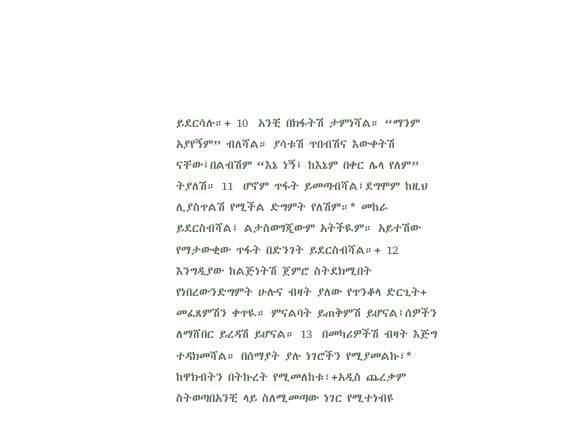ይደርሳሉ።+ 10  አንቺ በክፋትሽ ታምነሻል። “ማንም አያየኝም” ብለሻል። ያሳቱሽ ጥበብሽና እውቀትሽ ናቸው፤በልብሽም “እኔ ነኝ፤ ከእኔም በቀር ሌላ የለም” ትያለሽ። 11  ሆኖም ጥፋት ይመጣብሻል፤ደግሞም ከዚህ ሊያስጥልሽ የሚችል ድግምት የለሽም።* መከራ ይደርስብሻል፤ ልታስወግጂውም አትችዪም። አይተሽው የማታውቂው ጥፋት በድንገት ይደርስብሻል።+ 12  እንግዲያው ከልጅነትሽ ጀምሮ ስትደክሚበት የነበረውንድግምት ሁሉና ብዛት ያለው የጥንቆላ ድርጊት+ መፈጸምሽን ቀጥዪ። ምናልባት ይጠቅምሽ ይሆናል፤ሰዎችን ለማሸበር ይረዳሽ ይሆናል። 13  በመካሪዎችሽ ብዛት እጅግ ተዳክመሻል። በሰማያት ያሉ ነገሮችን የሚያመልኩ፣* ከዋክብትን በትኩረት የሚመለከቱ፣+አዲስ ጨረቃም ስትወጣበአንቺ ላይ ስለሚመጣው ነገር የሚተነብዩ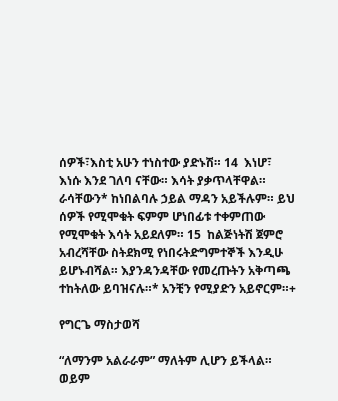ሰዎች፣እስቲ አሁን ተነስተው ያድኑሽ። 14  እነሆ፣ እነሱ እንደ ገለባ ናቸው። እሳት ያቃጥላቸዋል። ራሳቸውን* ከነበልባሉ ኃይል ማዳን አይችሉም። ይህ ሰዎች የሚሞቁት ፍምም ሆነበፊቱ ተቀምጠው የሚሞቁት እሳት አይደለም። 15  ከልጅነትሽ ጀምሮ አብረሻቸው ስትደክሚ የነበሩትድግምተኞች እንዲሁ ይሆኑብሻል። እያንዳንዳቸው የመረጡትን አቅጣጫ ተከትለው ይባዝናሉ።* አንቺን የሚያድን አይኖርም።+

የግርጌ ማስታወሻ

“ለማንም አልራራም” ማለትም ሊሆን ይችላል።
ወይም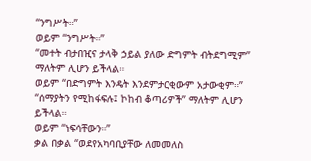“ንግሥት።”
ወይም “ንግሥት።”
“መተት ብታበዢና ታላቅ ኃይል ያለው ድግምት ብትደግሚም” ማለትም ሊሆን ይችላል።
ወይም “በድግምት እንዴት እንደምታርቂውም አታውቂም።”
“ሰማያትን የሚከፋፍሉ፤ ኮከብ ቆጣሪዎች” ማለትም ሊሆን ይችላል።
ወይም “ነፍሳቸውን።”
ቃል በቃል “ወደየአካባቢያቸው ለመመለስ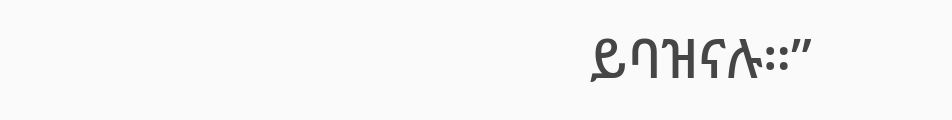ይባዝናሉ።”